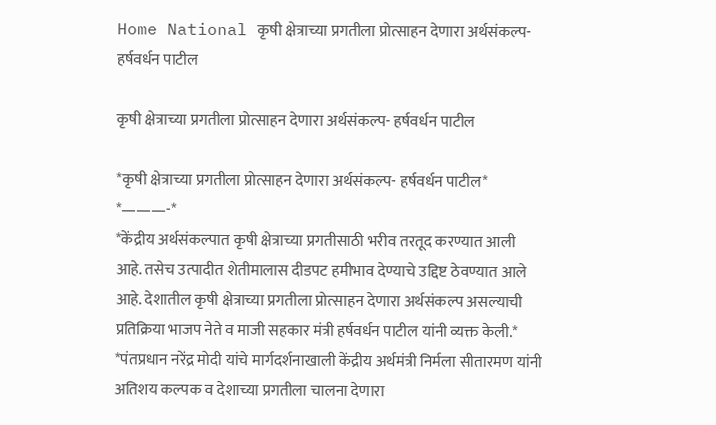Home National कृषी क्षेत्राच्या प्रगतीला प्रोत्साहन देणारा अर्थसंकल्प- हर्षवर्धन पाटील

कृषी क्षेत्राच्या प्रगतीला प्रोत्साहन देणारा अर्थसंकल्प- हर्षवर्धन पाटील

*कृषी क्षेत्राच्या प्रगतीला प्रोत्साहन देणारा अर्थसंकल्प- हर्षवर्धन पाटील*
*———-*
*केंद्रीय अर्थसंकल्पात कृषी क्षेत्राच्या प्रगतीसाठी भरीव तरतूद करण्यात आली आहे. तसेच उत्पादीत शेतीमालास दीडपट हमीभाव देण्याचे उद्दिष्ट ठेवण्यात आले आहे. देशातील कृषी क्षेत्राच्या प्रगतीला प्रोत्साहन देणारा अर्थसंकल्प असल्याची प्रतिक्रिया भाजप नेते व माजी सहकार मंत्री हर्षवर्धन पाटील यांनी व्यक्त केली.*
*पंतप्रधान नरेंद्र मोदी यांचे मार्गदर्शनाखाली केंद्रीय अर्थमंत्री निर्मला सीतारमण यांनी अतिशय कल्पक व देशाच्या प्रगतीला चालना देणारा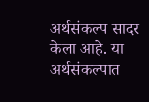अर्थसंकल्प सादर केला आहे. या अर्थसंकल्पात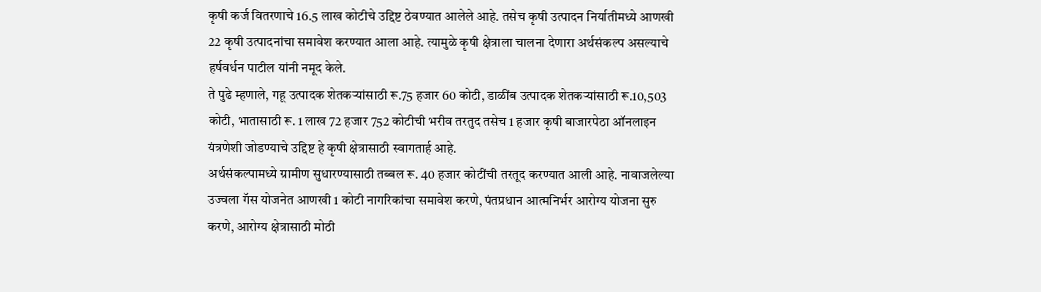कृषी कर्ज वितरणाचे 16.5 लाख कोटीचे उद्दिष्ट ठेवण्यात आलेले आहे. तसेच कृषी उत्पादन निर्यातीमध्ये आणखी 22 कृषी उत्पादनांचा समावेश करण्यात आला आहे. त्यामुळे कृषी क्षेत्राला चालना देणारा अर्थसंकल्प असल्याचे हर्षवर्धन पाटील यांनी नमूद केले.
ते पुढे म्हणाले, गहू उत्पादक शेतकऱ्यांसाठी रू.75 हजार 60 कोटी, डाळींब उत्पादक शेतकऱ्यांसाठी रू.10,503 कोटी, भातासाठी रू. 1 लाख 72 हजार 752 कोटीची भरीव तरतुद तसेच 1 हजार कृषी बाजारपेठा ऑनलाइन यंत्रणेशी जोडण्याचे उद्दिष्ट हे कृषी क्षेत्रासाठी स्वागतार्ह आहे.
अर्थसंकल्पामध्ये ग्रामीण सुधारण्यासाठी तब्बल रू. 40 हजार कोटींची तरतूद करण्यात आली आहे. नावाजलेल्या उज्वला गॅस योजनेत आणखी 1 कोटी नागरिकांचा समावेश करणे, पंतप्रधान आत्मनिर्भर आरोग्य योजना सुरु करणे, आरोग्य क्षेत्रासाठी मोठी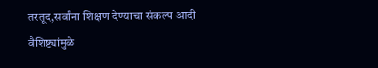तरतूद,सर्वांना शिक्षण देण्याचा संकल्प आदी वैशिष्ट्यांमुळे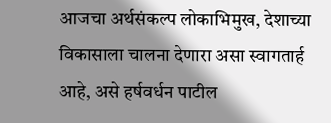आजचा अर्थसंकल्प लोकाभिमुख, देशाच्या विकासाला चालना देणारा असा स्वागतार्ह आहे, असे हर्षवर्धन पाटील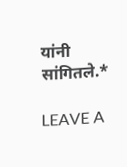यांनी सांगितले.*

LEAVE A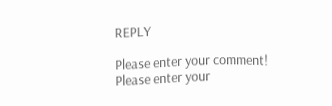REPLY

Please enter your comment!
Please enter your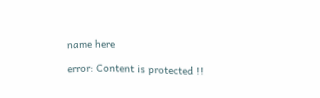name here

error: Content is protected !!